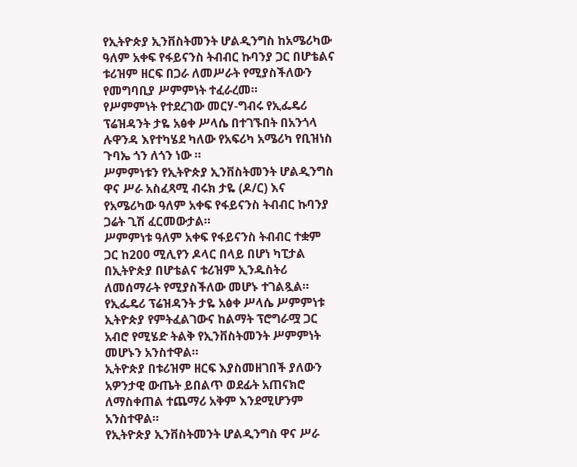የኢትዮጵያ ኢንቨስትመንት ሆልዲንግስ ከአሜሪካው ዓለም አቀፍ የፋይናንስ ትብብር ኩባንያ ጋር በሆቴልና ቱሪዝም ዘርፍ በጋራ ለመሥራት የሚያስችለውን የመግባቢያ ሥምምነት ተፈራረመ።
የሥምምነት የተደረገው መርሃ-ግብሩ የኢፌዴሪ ፕሬዝዳንት ታዬ አፅቀ ሥላሴ በተገኙበት በአንጎላ ሉዋንዳ እየተካሄደ ካለው የአፍሪካ አሜሪካ የቢዝነስ ጉባኤ ጎን ለጎን ነው ።
ሥምምነቱን የኢትዮጵያ ኢንቨስትመንት ሆልዲንግስ ዋና ሥራ አስፈጻሚ ብሩክ ታዬ (ዶ/ር) እና የአሜሪካው ዓለም አቀፍ የፋይናንስ ትብብር ኩባንያ ጋሬት ጊሽ ፈርመውታል።
ሥምምነቱ ዓለም አቀፍ የፋይናንስ ትብብር ተቋም ጋር ከ200 ሚሊየን ዶላር በላይ በሆነ ካፒታል በኢትዮጵያ በሆቴልና ቱሪዝም ኢንዱስትሪ ለመሰማራት የሚያስችለው መሆኑ ተገልጿል።
የኢፌዴሪ ፕሬዝዳንት ታዬ አፅቀ ሥላሴ ሥምምነቱ ኢትዮጵያ የምትፈልገውና ከልማት ፕሮግራሟ ጋር አብሮ የሚሄድ ትልቅ የኢንቨስትመንት ሥምምነት መሆኑን አንስተዋል።
ኢትዮጵያ በቱሪዝም ዘርፍ እያስመዘገበች ያለውን አዎንታዊ ውጤት ይበልጥ ወደፊት አጠናክሮ ለማስቀጠል ተጨማሪ አቅም እንደሚሆንም አንስተዋል።
የኢትዮጵያ ኢንቨስትመንት ሆልዲንግስ ዋና ሥራ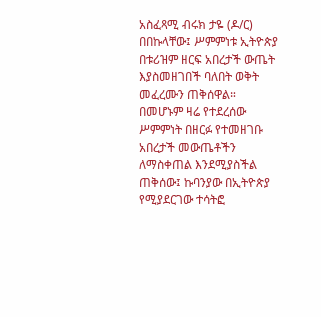አስፈጻሚ ብሩክ ታዬ (ዶ/ር) በበኩላቸው፤ ሥምምነቱ ኢትዮጵያ በቱሪዝም ዘርፍ አበረታች ውጤት እያስመዘገበች ባለበት ወቅት መፈረሙን ጠቅሰዋል።
በመሆኑም ዛሬ የተደረሰው ሥምምነት በዘርፉ የተመዘገቡ አበረታች መውጤቶችን ለማስቀጠል እንደሚያስችል ጠቅሰው፤ ኩባንያው በኢትዮጵያ የሚያደርገው ተሳትፎ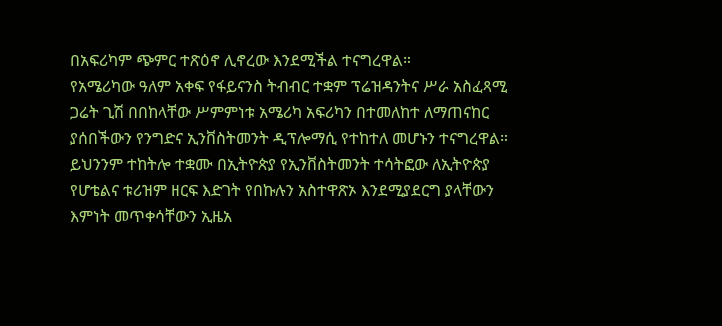በአፍሪካም ጭምር ተጽዕኖ ሊኖረው እንደሚችል ተናግረዋል።
የአሜሪካው ዓለም አቀፍ የፋይናንስ ትብብር ተቋም ፕሬዝዳንትና ሥራ አስፈጻሚ ጋሬት ጊሽ በበከላቸው ሥምምነቱ አሜሪካ አፍሪካን በተመለከተ ለማጠናከር ያሰበችውን የንግድና ኢንቨስትመንት ዲፕሎማሲ የተከተለ መሆኑን ተናግረዋል።
ይህንንም ተከትሎ ተቋሙ በኢትዮጵያ የኢንቨስትመንት ተሳትፎው ለኢትዮጵያ የሆቴልና ቱሪዝም ዘርፍ እድገት የበኩሉን አስተዋጽኦ እንደሚያደርግ ያላቸውን እምነት መጥቀሳቸውን ኢዜአ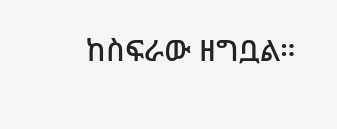ከስፍራው ዘግቧል።